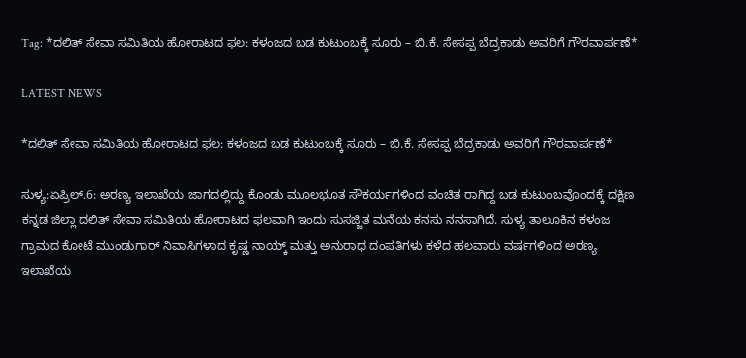Tag: *ದಲಿತ್ ಸೇವಾ ಸಮಿತಿಯ ಹೋರಾಟದ ಫಲ: ಕಳಂಜದ ಬಡ ಕುಟುಂಬಕ್ಕೆ ಸೂರು – ಬಿ.ಕೆ. ಸೇಸಪ್ಪ ಬೆದ್ರಕಾಡು ಅವರಿಗೆ ಗೌರವಾರ್ಪಣೆ*

LATEST NEWS

*ದಲಿತ್ ಸೇವಾ ಸಮಿತಿಯ ಹೋರಾಟದ ಫಲ: ಕಳಂಜದ ಬಡ ಕುಟುಂಬಕ್ಕೆ ಸೂರು – ಬಿ.ಕೆ. ಸೇಸಪ್ಪ ಬೆದ್ರಕಾಡು ಅವರಿಗೆ ಗೌರವಾರ್ಪಣೆ*

ಸುಳ್ಯ:ಏಪ್ರಿಲ್.6: ಅರಣ್ಯ ಇಲಾಖೆಯ ಜಾಗದಲ್ಲಿದ್ದು ಕೊಂಡು ಮೂಲಭೂತ ಸೌಕರ್ಯಗಳಿಂದ ವಂಚಿತ ರಾಗಿದ್ದ ಬಡ ಕುಟುಂಬವೊಂದಕ್ಕೆ ದಕ್ಷಿಣ ಕನ್ನಡ ಜಿಲ್ಲಾ ದಲಿತ್ ಸೇವಾ ಸಮಿತಿಯ ಹೋರಾಟದ ಫಲವಾಗಿ ಇಂದು ಸುಸಜ್ಜಿತ ಮನೆಯ ಕನಸು ನನಸಾಗಿದೆ. ಸುಳ್ಯ ತಾಲೂಕಿನ ಕಳಂಜ ಗ್ರಾಮದ ಕೋಟೆ ಮುಂಡುಗಾರ್ ನಿವಾಸಿಗಳಾದ ಕೃಷ್ಣ ನಾಯ್ಕ್ ಮತ್ತು ಅನುರಾಧ ದಂಪತಿಗಳು ಕಳೆದ ಹಲವಾರು ವರ್ಷಗಳಿಂದ ಅರಣ್ಯ ಇಲಾಖೆಯ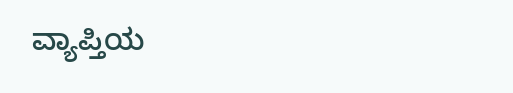ವ್ಯಾಪ್ತಿಯ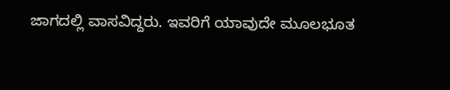ಜಾಗದಲ್ಲಿ ವಾಸವಿದ್ದರು. ಇವರಿಗೆ ಯಾವುದೇ ಮೂಲಭೂತ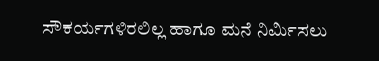ಸೌಕರ್ಯಗಳಿರಲಿಲ್ಲ ಹಾಗೂ ಮನೆ ನಿರ್ಮಿಸಲು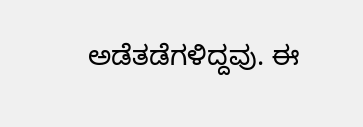ಅಡೆತಡೆಗಳಿದ್ದವು. ಈ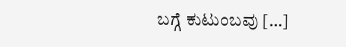ಬಗ್ಗೆ ಕುಟುಂಬವು […]